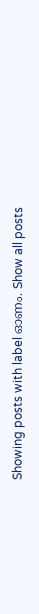Showing posts with label ഓണം. Show all posts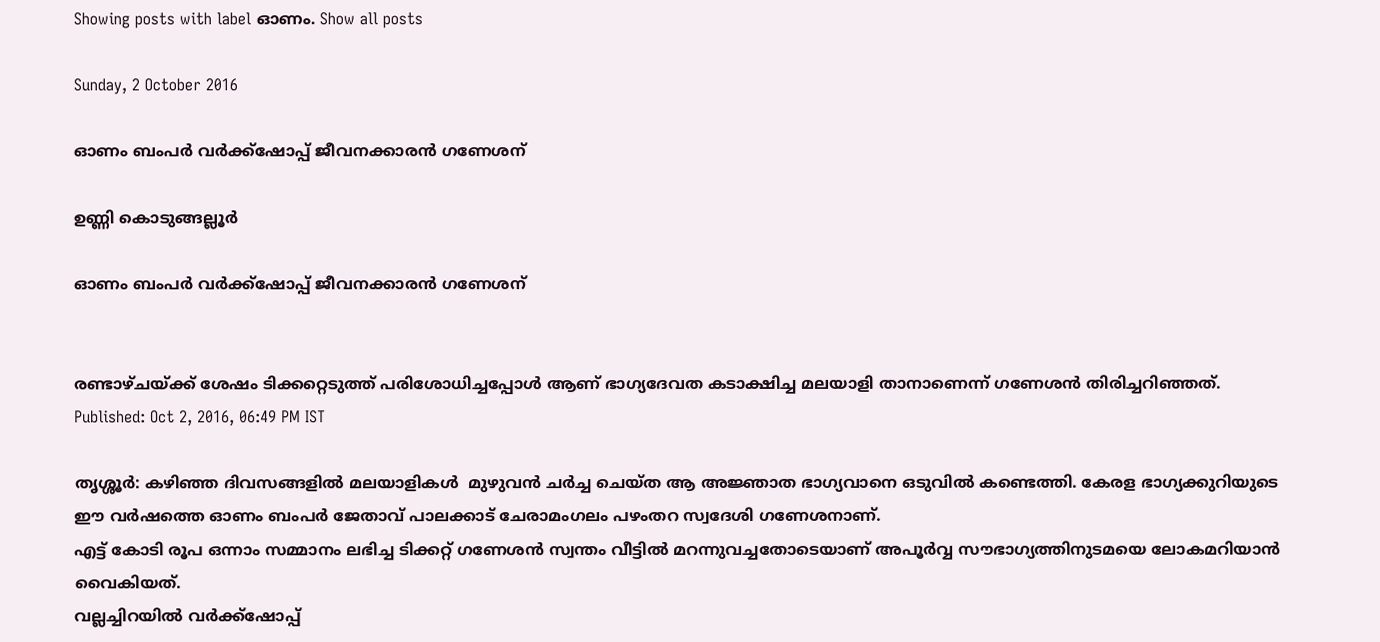Showing posts with label ഓണം. Show all posts

Sunday, 2 October 2016

ഓണം ബംപര്‍ വര്‍ക്ക്‌ഷോപ്പ് ജീവനക്കാരന്‍ ഗണേശന്‌

ഉണ്ണി കൊടുങ്ങല്ലൂര്‍

ഓണം ബംപര്‍ വര്‍ക്ക്‌ഷോപ്പ് ജീവനക്കാരന്‍ ഗണേശന്‌


രണ്ടാഴ്ചയ്ക്ക് ശേഷം ടിക്കറ്റെടുത്ത് പരിശോധിച്ചപ്പോള്‍ ആണ് ഭാഗ്യദേവത കടാക്ഷിച്ച മലയാളി താനാണെന്ന് ഗണേശന്‍ തിരിച്ചറിഞ്ഞത്.
Published: Oct 2, 2016, 06:49 PM IST

തൃശ്ശൂര്‍: കഴിഞ്ഞ ദിവസങ്ങളില്‍ മലയാളികള്‍  മുഴുവന്‍ ചര്‍ച്ച ചെയ്ത ആ അജ്ഞാത ഭാഗ്യവാനെ ഒടുവില്‍ കണ്ടെത്തി. കേരള ഭാഗ്യക്കുറിയുടെ ഈ വര്‍ഷത്തെ ഓണം ബംപര്‍ ജേതാവ് പാലക്കാട് ചേരാമംഗലം പഴംതറ സ്വദേശി ഗണേശനാണ്.
എട്ട് കോടി രൂപ ഒന്നാം സമ്മാനം ലഭിച്ച ടിക്കറ്റ് ഗണേശന്‍ സ്വന്തം വീട്ടില്‍ മറന്നുവച്ചതോടെയാണ് അപൂര്‍വ്വ സൗഭാഗ്യത്തിനുടമയെ ലോകമറിയാന്‍ വൈകിയത്.
വല്ലച്ചിറയില്‍ വര്‍ക്ക്‌ഷോപ്പ്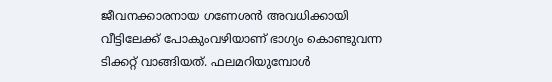ജീവനക്കാരനായ ഗണേശന്‍ അവധിക്കായി വീട്ടിലേക്ക് പോകുംവഴിയാണ് ഭാഗ്യം കൊണ്ടുവന്ന ടിക്കറ്റ് വാങ്ങിയത്. ഫലമറിയുമ്പോള്‍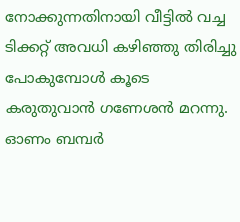നോക്കുന്നതിനായി വീട്ടില്‍ വച്ച ടിക്കറ്റ് അവധി കഴിഞ്ഞു തിരിച്ചു പോകുമ്പോള്‍ കൂടെ കരുതുവാന്‍ ഗണേശന്‍ മറന്നു.
ഓണം ബമ്പര്‍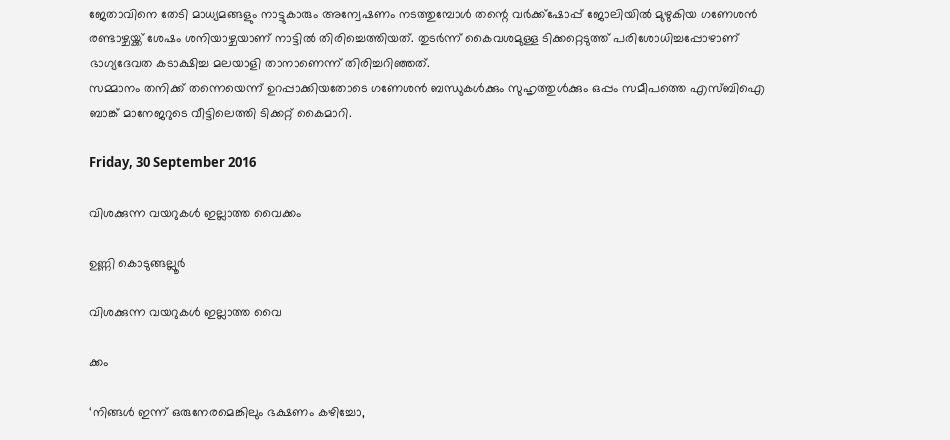ജേതാവിനെ തേടി മാധ്യമങ്ങളും നാട്ടുകാരും അന്വേഷണം നടത്തുമ്പോള്‍ തന്റെ വര്‍ക്ക്‌ഷോപ്പ് ജോലിയില്‍ മുഴുകിയ ഗണേശന്‍ രണ്ടാഴ്ചയ്ക്ക് ശേഷം ശനിയാഴ്ചയാണ് നാട്ടില്‍ തിരിച്ചെത്തിയത്. തുടര്‍ന്ന് കൈവശമുള്ള ടിക്കറ്റെടുത്ത് പരിശോധിച്ചപ്പോഴാണ്‌ ഭാഗ്യദേവത കടാക്ഷിച്ച മലയാളി താനാണെന്ന് തിരിച്ചറിഞ്ഞത്.
സമ്മാനം തനിക്ക് തന്നെയെന്ന്‌ ഉറപ്പാക്കിയതോടെ ഗണേശന്‍ ബന്ധുകള്‍ക്കും സുഹൃത്തുള്‍ക്കും ഒപ്പം സമീപത്തെ എസ്ബിഐ ബാങ്ക് മാനേജറുടെ വീട്ടിലെത്തി ടിക്കറ്റ് കൈമാറി.

Friday, 30 September 2016

വിശക്കുന്ന വയറുകൾ ഇല്ലാത്ത വൈക്കം

ഉണ്ണി കൊടുങ്ങല്ലൂര്‍

വിശക്കുന്ന വയറുകൾ ഇല്ലാത്ത വൈ

ക്കം

‘നിങ്ങൾ ഇന്ന് ഒരുനേരമെങ്കിലും ഭക്ഷണം കഴിച്ചോ,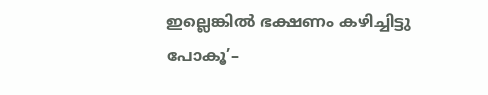ഇല്ലെങ്കിൽ ഭക്ഷണം കഴിച്ചിട്ടു പോകൂ’–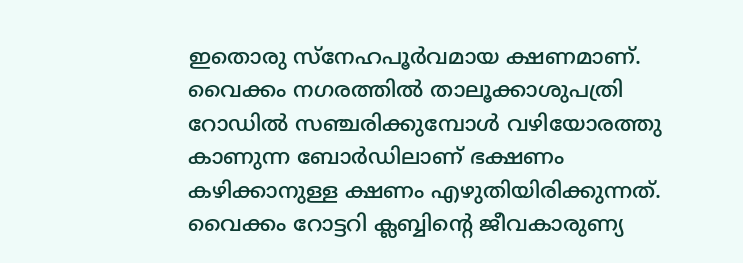ഇതെ‌ാരു സ്നേഹപൂർവമായ ക്ഷണമാണ്. വൈക്കം നഗരത്തിൽ താലൂക്കാശുപത്രി റോഡിൽ സഞ്ചരിക്കുമ്പോൾ വഴിയോരത്തു കാണുന്ന ബോർഡിലാണ് ഭക്ഷണം കഴിക്കാനുള്ള ക്ഷണം എഴുതിയിരിക്കുന്നത്. വൈക്കം റോട്ടറി ക്ലബ്ബിന്റെ ജീവകാരുണ്യ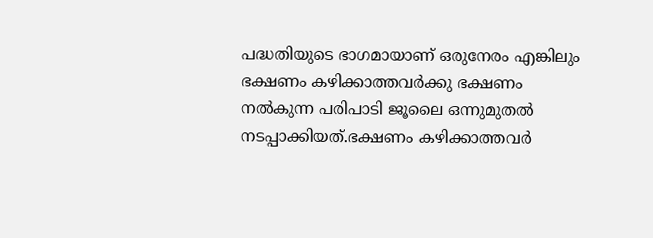പദ്ധതിയുടെ ഭാഗമായാണ് ഒരുനേരം എങ്കിലും ഭക്ഷണം കഴിക്കാത്തവർക്കു ഭക്ഷണം നൽകുന്ന പരിപാടി ജൂലൈ ഒന്നുമുതൽ നടപ്പാക്കിയത്.ഭക്ഷണം കഴിക്കാത്തവർ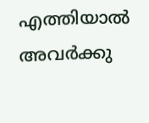എത്തിയാൽ അവർക്കു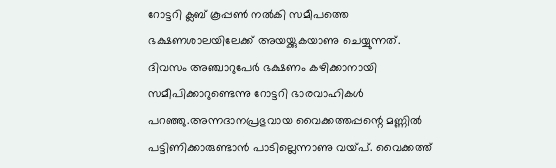റോട്ടറി ക്ലബ് കൂപ്പ‌ൺ നൽകി സമീപത്തെ ഭക്ഷണശാലയിലേക്ക് അയയ്ക്കുകയാണു ചെയ്യുന്നത്.
ദിവസം അഞ്ചാറുപേർ ഭക്ഷണം കഴിക്കാനായി സമീപിക്കാറുണ്ടെന്നു റോട്ടറി ഭാരവാഹികൾ പറഞ്ഞു.അന്നദാനപ്രഭുവായ വൈക്കത്തപ്പന്റെ മണ്ണിൽ പട്ടിണിക്കാരുണ്ടാൻ പാടില്ലെന്നാണു വയ്പ്. വൈക്കത്ത്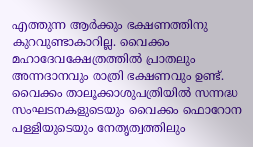എത്തുന്ന ആർക്കും ഭക്ഷണത്തിനു കുറവുണ്ടാകാറില്ല. വൈക്കം മഹാദേവക്ഷേത്രത്തിൽ പ്രാതലും അന്നദാനവും രാത്രി ഭക്ഷണവും ഉണ്ട്. വൈക്കം താലൂക്കാശുപത്രിയിൽ സന്നദ്ധ സംഘടനകളുടെയും വൈക്കം ഫെ‌ാറോന പള്ളിയുടെയും നേതൃത്വത്തിലും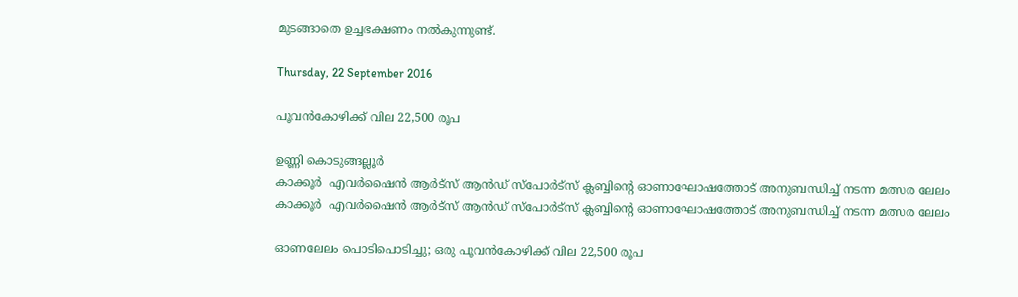മുടങ്ങാതെ ഉച്ചഭക്ഷണം നൽകുന്നുണ്ട്.

Thursday, 22 September 2016

പൂവന്‍കോഴിക്ക് വില 22,500 രൂപ

ഉണ്ണി കൊടുങ്ങല്ലൂര്‍
കാക്കൂർ  എവർഷൈൻ ആർട്സ് ആൻഡ് സ്പോർട്സ് ക്ലബ്ബിന്റെ ഓണാഘോഷത്തോട് അനുബന്ധിച്ച് നടന്ന മത്സര ലേലം
കാക്കൂർ  എവർഷൈൻ ആർട്സ് ആൻഡ് സ്പോർട്സ് ക്ലബ്ബിന്റെ ഓണാഘോഷത്തോട് അനുബന്ധിച്ച് നടന്ന മത്സര ലേലം

ഓണലേലം പൊടിപൊടിച്ചു; ഒരു പൂവന്‍കോഴിക്ക് വില 22,500 രൂപ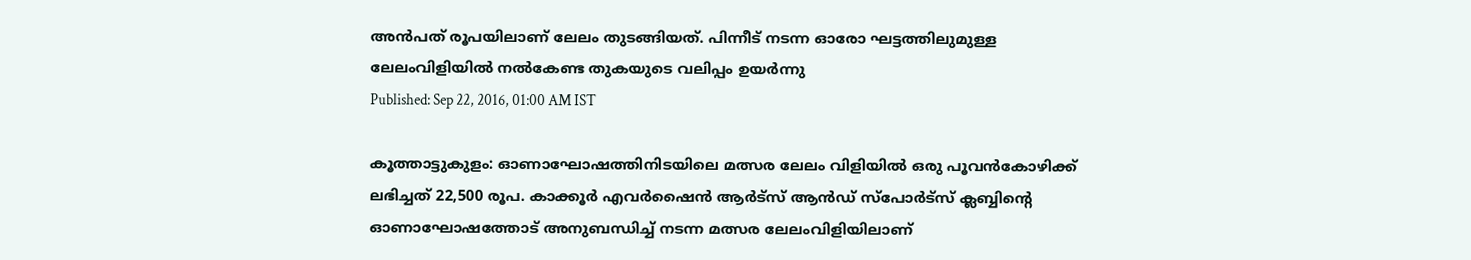അന്‍പത് രൂപയിലാണ് ലേലം തുടങ്ങിയത്. പിന്നീട് നടന്ന ഓരോ ഘട്ടത്തിലുമുള്ള ലേലംവിളിയില്‍ നല്‍കേണ്ട തുകയുടെ വലിപ്പം ഉയര്‍ന്നു
Published: Sep 22, 2016, 01:00 AM IST

കൂത്താട്ടുകുളം: ഓണാഘോഷത്തിനിടയിലെ മത്സര ലേലം വിളിയില്‍ ഒരു പൂവന്‍കോഴിക്ക് ലഭിച്ചത് 22,500 രൂപ. കാക്കൂര്‍ എവര്‍ഷൈന്‍ ആര്‍ട്‌സ് ആന്‍ഡ് സ്‌പോര്‍ട്‌സ് ക്ലബ്ബിന്റെ ഓണാഘോഷത്തോട് അനുബന്ധിച്ച് നടന്ന മത്സര ലേലംവിളിയിലാണ്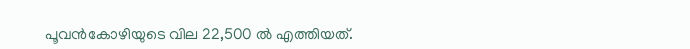പൂവന്‍കോഴിയുടെ വില 22,500 ല്‍ എത്തിയത്.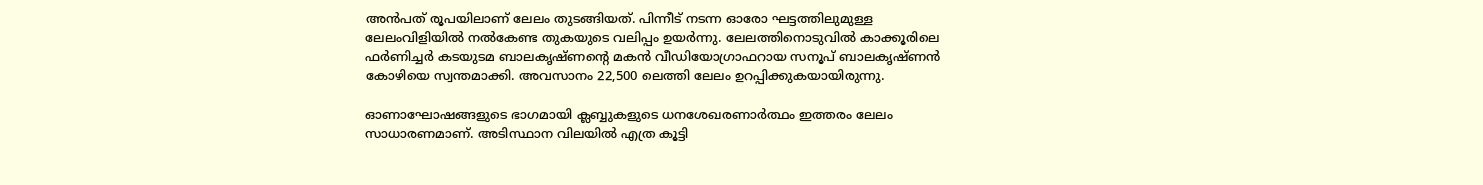അന്‍പത് രൂപയിലാണ് ലേലം തുടങ്ങിയത്. പിന്നീട് നടന്ന ഓരോ ഘട്ടത്തിലുമുള്ള ലേലംവിളിയില്‍ നല്‍കേണ്ട തുകയുടെ വലിപ്പം ഉയര്‍ന്നു. ലേലത്തിനൊടുവില്‍ കാക്കൂരിലെ ഫര്‍ണിച്ചര്‍ കടയുടമ ബാലകൃഷ്ണന്റെ മകന്‍ വീഡിയോഗ്രാഫറായ സനൂപ് ബാലകൃഷ്ണന്‍ കോഴിയെ സ്വന്തമാക്കി. അവസാനം 22,500 ലെത്തി ലേലം ഉറപ്പിക്കുകയായിരുന്നു.

ഓണാഘോഷങ്ങളുടെ ഭാഗമായി ക്ലബ്ബുകളുടെ ധനശേഖരണാര്‍ത്ഥം ഇത്തരം ലേലം സാധാരണമാണ്. അടിസ്ഥാന വിലയില്‍ എത്ര കൂട്ടി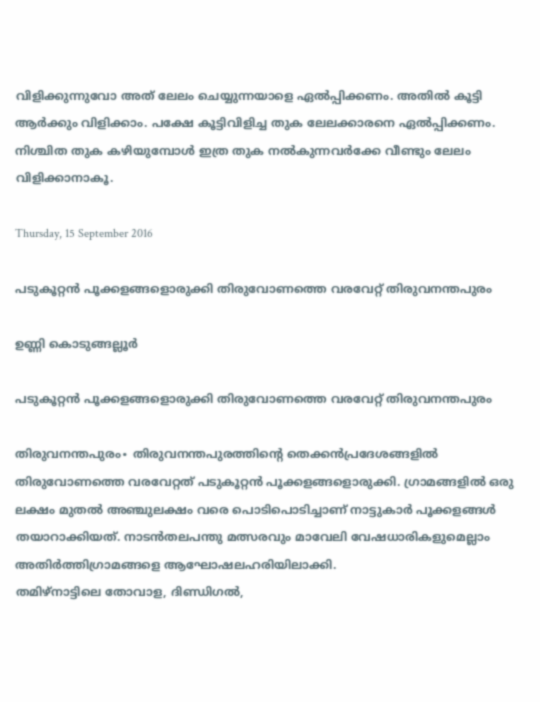വിളിക്കുന്നുവോ അത് ലേലം ചെയ്യുന്നയാളെ ഏല്‍പ്പിക്കണം. അതില്‍ കൂട്ടി ആര്‍ക്കും വിളിക്കാം. പക്ഷേ കൂട്ടിവിളിച്ച തുക ലേലക്കാരനെ ഏല്‍പ്പിക്കണം. നിശ്ചിത തുക കഴിയുമ്പോള്‍ ഇത്ര തുക നല്‍കുന്നവര്‍ക്കേ വീണ്ടും ലേലം വിളിക്കാനാകൂ.

Thursday, 15 September 2016

പടുകൂറ്റൻ പൂക്കളങ്ങളൊരുക്കി തിരുവോണത്തെ വരവേറ്റ് തിരുവനന്തപുരം

ഉണ്ണി കൊടുങ്ങല്ലൂര്‍

പടുകൂറ്റൻ പൂക്കളങ്ങളൊരുക്കി തിരുവോണത്തെ വരവേറ്റ് തിരുവനന്തപുരം

തിരുവനന്തപുരം∙ തിരുവനന്തപുരത്തിന്റെ തെക്കൻപ്രദേശങ്ങളിൽ തിരുവോണത്തെ വരവേറ്റത് പടുകൂറ്റൻ പൂക്കളങ്ങളൊരുക്കി. ഗ്രാമങ്ങളിൽ ഒരു ലക്ഷം മുതൽ അഞ്ചുലക്ഷം വരെ പൊടിപൊടിച്ചാണ് നാട്ടുകാർ പൂക്കളങ്ങൾ തയാറാക്കിയത്. നാടൻതലപന്തു മത്സരവും മാവേലി വേഷധാരികളുമെല്ലാം അതിർത്തിഗ്രാമങ്ങളെ ആഘോഷലഹരിയിലാക്കി.
തമിഴ്നാട്ടിലെ തോവാള, ദിണ്ഡിഗൽ,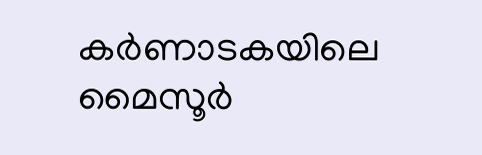കർണാടകയിലെ മൈസൂർ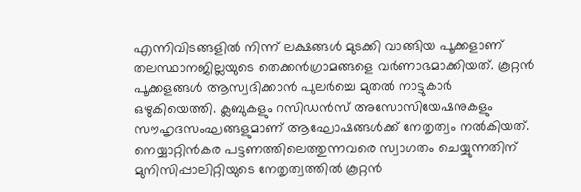എന്നിവിടങ്ങളിൽ നിന്ന് ലക്ഷങ്ങൾ മുടക്കി വാങ്ങിയ പൂക്കളാണ് തലസ്ഥാനജില്ലയുടെ തെക്കൻഗ്രാമങ്ങളെ വർണാഭമാക്കിയത്. കൂറ്റൻ പൂക്കളങ്ങൾ ആസ്വദിക്കാൻ പുലർച്ചെ മുതൽ നാട്ടുകാർ ഒഴുകിയെത്തി. ക്ലബുകളും റസിഡൻസ് അസോസിയേഷനുകളും സൗഹൃദസംഘങ്ങളുമാണ് ആഘോഷങ്ങൾക്ക് നേതൃത്വം നൽകിയത്.
നെയ്യാറ്റിൻകര പട്ടണത്തിലെത്തുന്നവരെ സ്വാഗതം ചെയ്യുന്നതിന് മുനിസിപ്പാലിറ്റിയുടെ നേതൃത്വത്തിൽ കൂറ്റൻ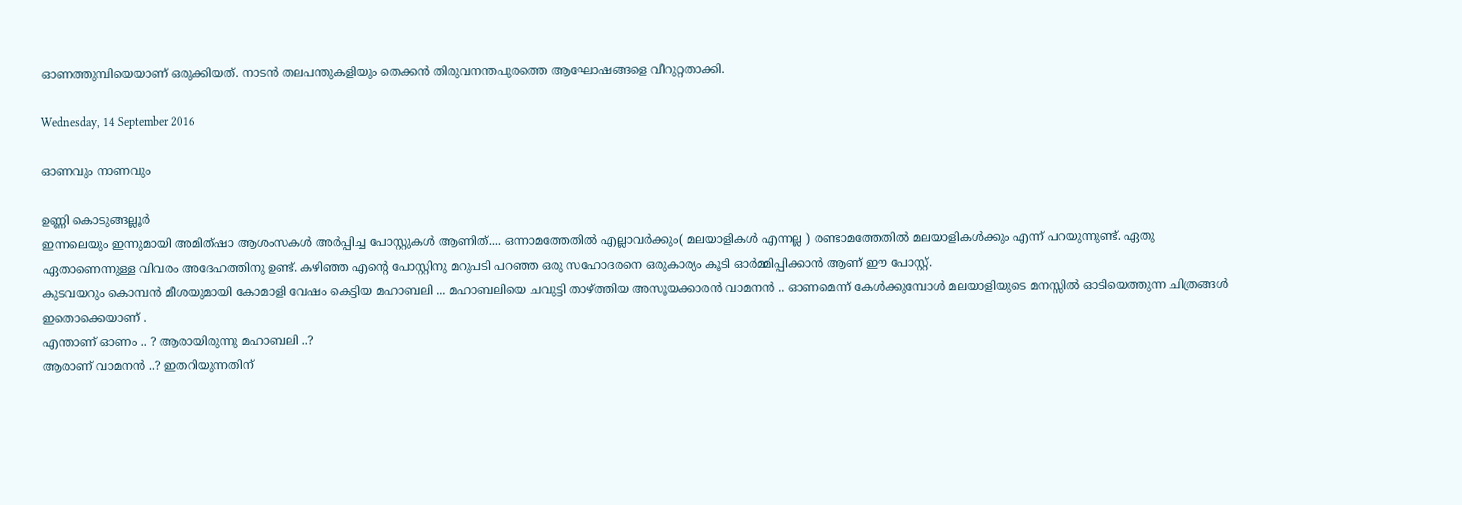ഓണത്തുമ്പിയെയാണ് ഒരുക്കിയത്. നാടൻ തലപന്തുകളിയും തെക്കൻ തിരുവനന്തപുരത്തെ ആഘോഷങ്ങളെ വീറുറ്റതാക്കി.

Wednesday, 14 September 2016

ഓണവും നാണവും

ഉണ്ണി കൊടുങ്ങല്ലൂര്‍
ഇന്നലെയും ഇന്നുമായി അമിത്ഷാ ആശംസകൾ അർപ്പിച്ച പോസ്റ്റുകൾ ആണിത്.... ഒന്നാമത്തേതിൽ എല്ലാവർക്കും( മലയാളികൾ എന്നല്ല ) രണ്ടാമത്തേതിൽ മലയാളികൾക്കും എന്ന് പറയുന്നുണ്ട്. ഏതു ഏതാണെന്നുള്ള വിവരം അദേഹത്തിനു ഉണ്ട്. കഴിഞ്ഞ എന്റെ പോസ്റ്റിനു മറുപടി പറഞ്ഞ ഒരു സഹോദരനെ ഒരുകാര്യം കൂടി ഓർമ്മിപ്പിക്കാൻ ആണ് ഈ പോസ്റ്റ്.
കുടവയറും കൊമ്പന്‍ മീശയുമായി കോമാളി വേഷം കെട്ടിയ മഹാബലി ... മഹാബലിയെ ചവുട്ടി താഴ്ത്തിയ അസൂയക്കാരന്‍ വാമനന്‍ .. ഓണമെന്ന് കേള്‍ക്കുമ്പോള്‍ മലയാളിയുടെ മനസ്സില്‍ ഓടിയെത്തുന്ന ചിത്രങ്ങള്‍ ഇതൊക്കെയാണ് .
എന്താണ് ഓണം .. ? ആരായിരുന്നു മഹാബലി ..?
ആരാണ് വാമനന്‍ ..? ഇതറിയുന്നതിന്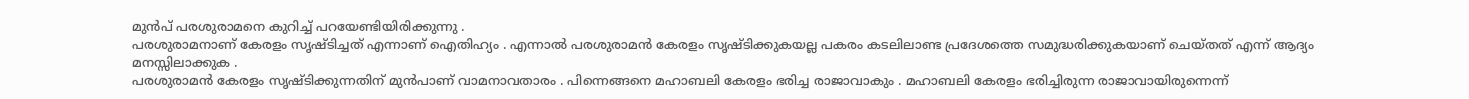മുന്‍പ് പരശുരാമനെ കുറിച്ച് പറയേണ്ടിയിരിക്കുന്നു .
പരശുരാമനാണ് കേരളം സൃഷ്ടിച്ചത് എന്നാണ് ഐതിഹ്യം . എന്നാല്‍ പരശുരാമന്‍ കേരളം സൃഷ്ടിക്കുകയല്ല പകരം കടലിലാണ്ട പ്രദേശത്തെ സമുദ്ധരിക്കുകയാണ് ചെയ്തത് എന്ന് ആദ്യം മനസ്സിലാക്കുക .
പരശുരാമന്‍ കേരളം സൃഷ്ടിക്കുന്നതിന് മുന്‍പാണ് വാമനാവതാരം . പിന്നെങ്ങനെ മഹാബലി കേരളം ഭരിച്ച രാജാവാകും . മഹാബലി കേരളം ഭരിച്ചിരുന്ന രാജാവായിരുന്നെന്ന്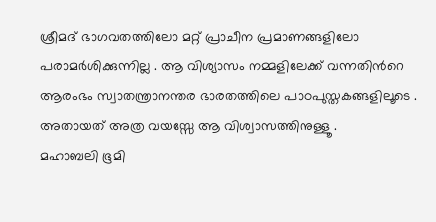ശ്രീമദ് ഭാഗവതത്തിലോ മറ്റ് പ്രാചീന പ്രമാണങ്ങളിലോ പരാമര്‍ശിക്കുന്നില്ല . ആ വിശ്യാസം നമ്മളിലേക്ക് വന്നതിന്‍റെ ആരംഭം സ്വാതന്ത്രാനന്തര ഭാരതത്തിലെ പാഠപുസ്തകങ്ങളിലൂടെ . അതായത് അത്ര വയസ്സേ ആ വിശ്വാസത്തിനുള്ളൂ .
മഹാബലി ഭൂമി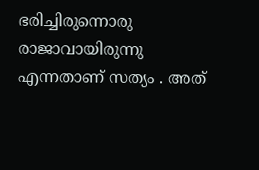ഭരിച്ചിരുന്നൊരു രാജാവായിരുന്നു എന്നതാണ് സത്യം . അത്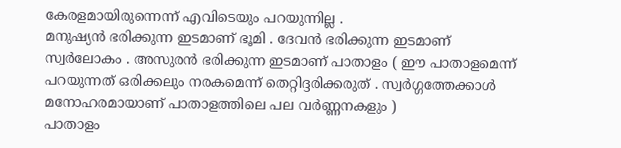കേരളമായിരുന്നെന്ന് എവിടെയും പറയുന്നില്ല .
മനുഷ്യന്‍ ഭരിക്കുന്ന ഇടമാണ് ഭൂമി . ദേവന്‍ ഭരിക്കുന്ന ഇടമാണ് സ്വര്‍ലോകം . അസുരന്‍ ഭരിക്കുന്ന ഇടമാണ് പാതാളം ( ഈ പാതാളമെന്ന് പറയുന്നത് ഒരിക്കലും നരകമെന്ന് തെറ്റിദ്ദരിക്കരുത് . സ്വര്‍ഗ്ഗത്തേക്കാള്‍ മനോഹരമായാണ് പാതാളത്തിലെ പല വര്‍ണ്ണനകളും )
പാതാളം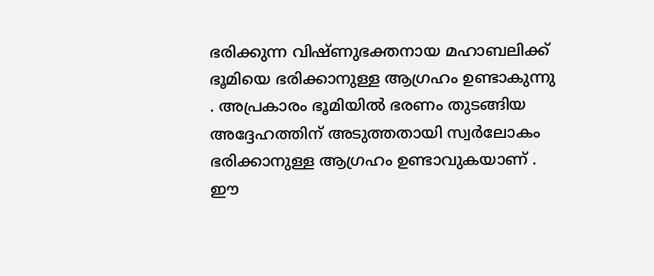ഭരിക്കുന്ന വിഷ്ണുഭക്തനായ മഹാബലിക്ക് ഭൂമിയെ ഭരിക്കാനുള്ള ആഗ്രഹം ഉണ്ടാകുന്നു . അപ്രകാരം ഭൂമിയില്‍ ഭരണം തുടങ്ങിയ അദ്ദേഹത്തിന് അടുത്തതായി സ്വര്‍ലോകം ഭരിക്കാനുള്ള ആഗ്രഹം ഉണ്ടാവുകയാണ് . ഈ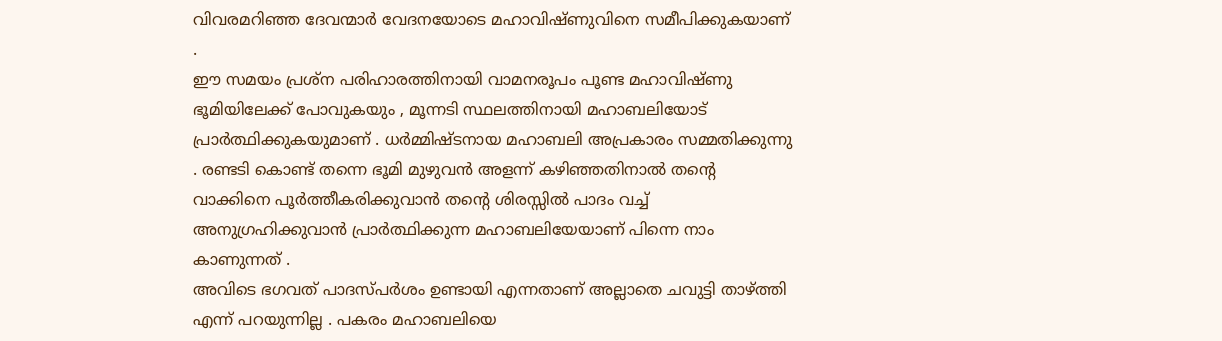വിവരമറിഞ്ഞ ദേവന്മാര്‍ വേദനയോടെ മഹാവിഷ്ണുവിനെ സമീപിക്കുകയാണ് .
ഈ സമയം പ്രശ്ന പരിഹാരത്തിനായി വാമനരൂപം പൂണ്ട മഹാവിഷ്ണു ഭൂമിയിലേക്ക് പോവുകയും , മൂന്നടി സ്ഥലത്തിനായി മഹാബലിയോട് പ്രാര്‍ത്ഥിക്കുകയുമാണ് . ധര്‍മ്മിഷ്ടനായ മഹാബലി അപ്രകാരം സമ്മതിക്കുന്നു . രണ്ടടി കൊണ്ട് തന്നെ ഭൂമി മുഴുവന്‍ അളന്ന് കഴിഞ്ഞതിനാല്‍ തന്‍റെ വാക്കിനെ പൂര്‍ത്തീകരിക്കുവാന്‍ തന്‍റെ ശിരസ്സില്‍ പാദം വച്ച് അനുഗ്രഹിക്കുവാന്‍ പ്രാര്‍ത്ഥിക്കുന്ന മഹാബലിയേയാണ് പിന്നെ നാം കാണുന്നത് .
അവിടെ ഭഗവത് പാദസ്പര്‍ശം ഉണ്ടായി എന്നതാണ് അല്ലാതെ ചവുട്ടി താഴ്ത്തി എന്ന് പറയുന്നില്ല . പകരം മഹാബലിയെ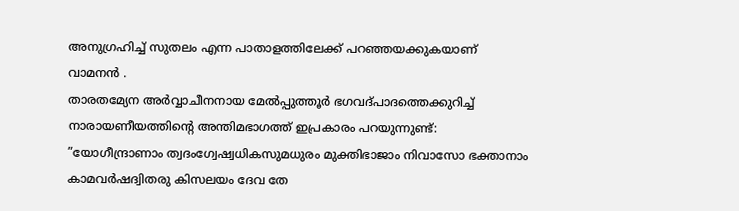അനുഗ്രഹിച്ച് സുതലം എന്ന പാതാളത്തിലേക്ക് പറഞ്ഞയക്കുകയാണ് വാമനന്‍ .
താരതമ്യേന അര്‍വ്വാചീനനായ മേല്‍പ്പുത്തൂര്‍ ഭഗവദ്പാദത്തെക്കുറിച്ച് നാരായണീയത്തിന്റെ അന്തിമഭാഗത്ത് ഇപ്രകാരം പറയുന്നുണ്ട്:
”യോഗീന്ദ്രാണാം ത്വദംഗ്വേഷ്വധികസുമധുരം മുക്തിഭാജാം നിവാസോ ഭക്താനാം കാമവര്‍ഷദ്വിതരു കിസലയം ദേവ തേ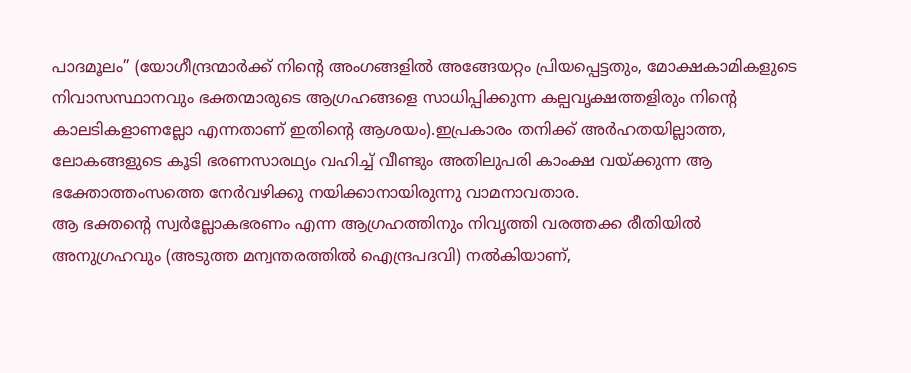പാദമൂലം” (യോഗീന്ദ്രന്മാര്‍ക്ക് നിന്റെ അംഗങ്ങളില്‍ അങ്ങേയറ്റം പ്രിയപ്പെട്ടതും, മോക്ഷകാമികളുടെ നിവാസസ്ഥാനവും ഭക്തന്മാരുടെ ആഗ്രഹങ്ങളെ സാധിപ്പിക്കുന്ന കല്പവൃക്ഷത്തളിരും നിന്റെ കാലടികളാണല്ലോ എന്നതാണ് ഇതിന്റെ ആശയം).ഇപ്രകാരം തനിക്ക് അര്‍ഹതയില്ലാത്ത, ലോകങ്ങളുടെ കൂടി ഭരണസാരഥ്യം വഹിച്ച് വീണ്ടും അതിലുപരി കാംക്ഷ വയ്ക്കുന്ന ആ ഭക്തോത്തംസത്തെ നേര്‍വഴിക്കു നയിക്കാനായിരുന്നു വാമനാവതാര.
ആ ഭക്തന്റെ സ്വര്‍ല്ലോകഭരണം എന്ന ആഗ്രഹത്തിനും നിവൃത്തി വരത്തക്ക രീതിയില്‍ അനുഗ്രഹവും (അടുത്ത മന്വന്തരത്തില്‍ ഐന്ദ്രപദവി) നല്‍കിയാണ്,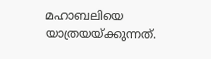മഹാബലിയെ യാത്രയയ്ക്കുന്നത്.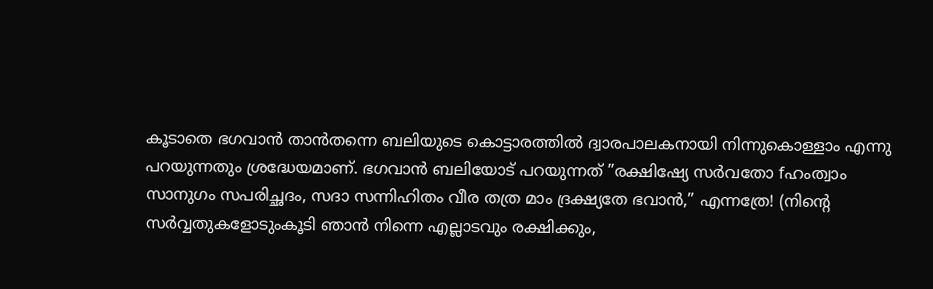കൂടാതെ ഭഗവാന്‍ താന്‍തന്നെ ബലിയുടെ കൊട്ടാരത്തില്‍ ദ്വാരപാലകനായി നിന്നുകൊള്ളാം എന്നു പറയുന്നതും ശ്രദ്ധേയമാണ്. ഭഗവാന്‍ ബലിയോട് പറയുന്നത് ”രക്ഷിഷ്യേ സര്‍വതോ fഹംത്വാം സാനുഗം സപരിച്ഛദം, സദാ സന്നിഹിതം വീര തത്ര മാം ദ്രക്ഷ്യതേ ഭവാന്‍,” എന്നത്രേ! (നിന്റെ സര്‍വ്വതുകളോടുംകൂടി ഞാന്‍ നിന്നെ എല്ലാടവും രക്ഷിക്കും,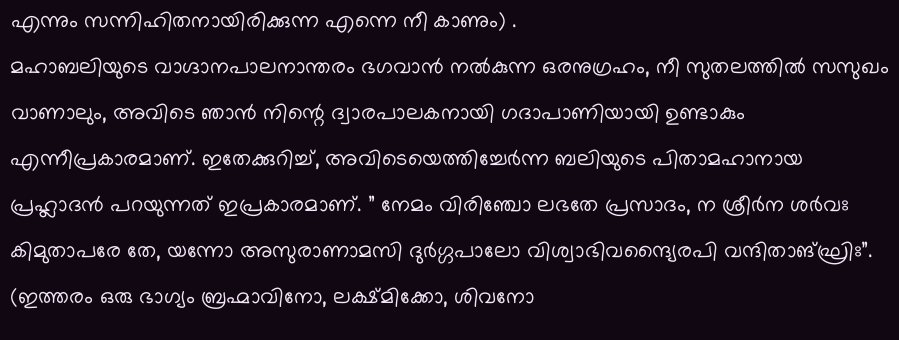എന്നും സന്നിഹിതനായിരിക്കുന്ന എന്നെ നീ കാണും) .
മഹാബലിയുടെ വാഗ്ദാനപാലനാന്തരം ഭഗവാന്‍ നല്‍കുന്ന ഒരനുഗ്രഹം, നീ സുതലത്തില്‍ സസുഖം വാണാലും, അവിടെ ഞാന്‍ നിന്റെ ദ്വാരപാലകനായി ഗദാപാണിയായി ഉണ്ടാകും എന്നീപ്രകാരമാണ്. ഇതേക്കുറിച്ച്, അവിടെയെത്തിച്ചേര്‍ന്ന ബലിയുടെ പിതാമഹാനായ പ്രഹ്ലാദന്‍ പറയുന്നത് ഇപ്രകാരമാണ്. ” നേമം വിരിഞ്ചോ ലഭതേ പ്രസാദം, ന ശ്രീര്‍ന ശര്‍വഃ കിമുതാപരേ തേ, യന്നോ അസുരാണാമസി ദുര്‍ഗ്ഗപാലോ വിശ്വാഭിവന്ദ്യൈരപി വന്ദിതാങ്ഘ്രിഃ”. (ഇത്തരം ഒരു ഭാഗ്യം ബ്രഹ്മാവിനോ, ലക്ഷ്മിക്കോ, ശിവനോ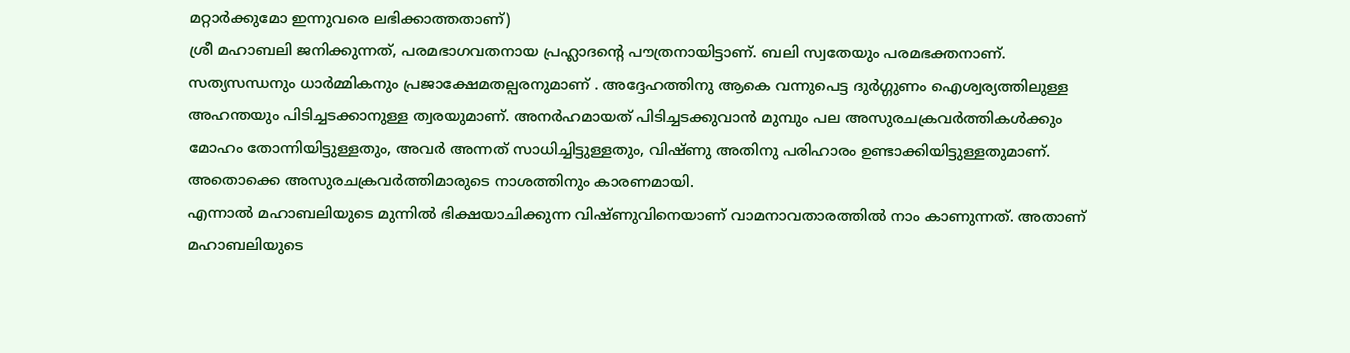മറ്റാര്‍ക്കുമോ ഇന്നുവരെ ലഭിക്കാത്തതാണ്)
ശ്രീ മഹാബലി ജനിക്കുന്നത്, പരമഭാഗവതനായ പ്രഹ്ലാദന്റെ പൗത്രനായിട്ടാണ്. ബലി സ്വതേയും പരമഭക്തനാണ്. സത്യസന്ധനും ധാര്‍മ്മികനും പ്രജാക്ഷേമതല്പരനുമാണ് . അദ്ദേഹത്തിനു ആകെ വന്നുപെട്ട ദുര്‍ഗ്ഗുണം ഐശ്വര്യത്തിലുള്ള അഹന്തയും പിടിച്ചടക്കാനുള്ള ത്വരയുമാണ്. അനര്‍ഹമായത് പിടിച്ചടക്കുവാന്‍ മുമ്പും പല അസുരചക്രവര്‍ത്തികള്‍ക്കും മോഹം തോന്നിയിട്ടുള്ളതും, അവര്‍ അന്നത് സാധിച്ചിട്ടുള്ളതും, വിഷ്ണു അതിനു പരിഹാരം ഉണ്ടാക്കിയിട്ടുള്ളതുമാണ്. അതൊക്കെ അസുരചക്രവര്‍ത്തിമാരുടെ നാശത്തിനും കാരണമായി.
എന്നാല്‍ മഹാബലിയുടെ മുന്നില്‍ ഭിക്ഷയാചിക്കുന്ന വിഷ്ണുവിനെയാണ് വാമനാവതാരത്തില്‍ നാം കാണുന്നത്. അതാണ് മഹാബലിയുടെ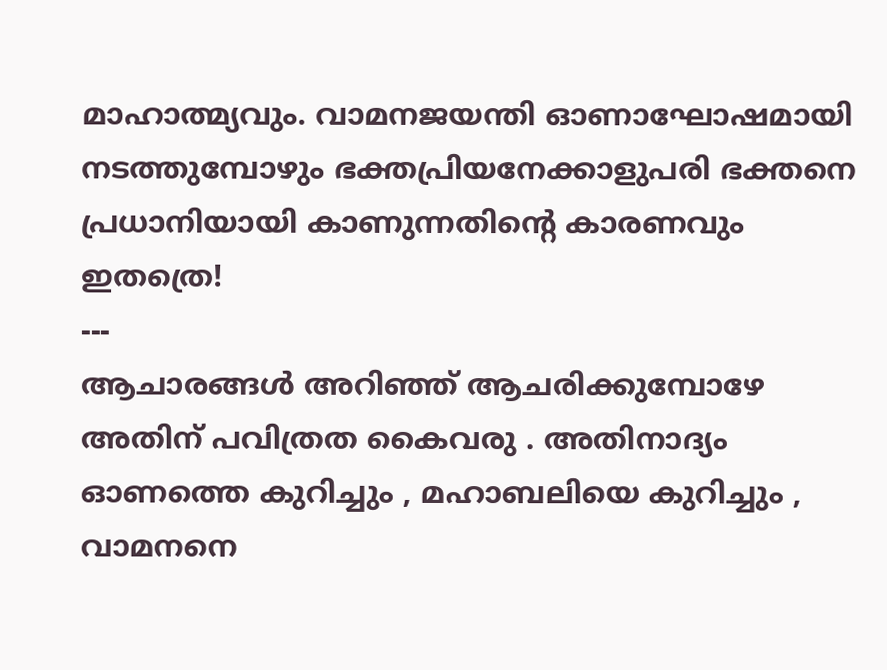മാഹാത്മ്യവും. വാമനജയന്തി ഓണാഘോഷമായി നടത്തുമ്പോഴും ഭക്തപ്രിയനേക്കാളുപരി ഭക്തനെ പ്രധാനിയായി കാണുന്നതിന്റെ കാരണവും ഇതത്രെ!
---
ആചാരങ്ങള്‍ അറിഞ്ഞ് ആചരിക്കുമ്പോഴേ അതിന് പവിത്രത കൈവരു . അതിനാദ്യം ഓണത്തെ കുറിച്ചും , മഹാബലിയെ കുറിച്ചും , വാമനനെ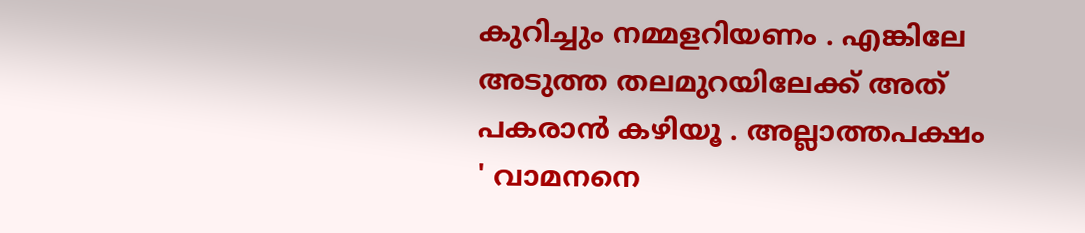കുറിച്ചും നമ്മളറിയണം . എങ്കിലേ അടുത്ത തലമുറയിലേക്ക് അത് പകരാന്‍ കഴിയൂ . അല്ലാത്തപക്ഷം ' വാമനനെ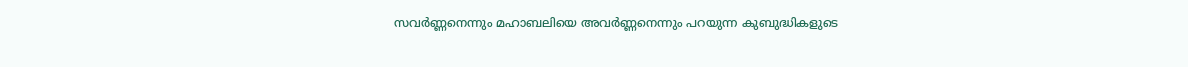സവര്‍ണ്ണനെന്നും മഹാബലിയെ അവര്‍ണ്ണനെന്നും പറയുന്ന കുബുദ്ധികളുടെ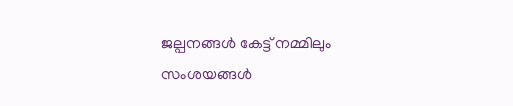ജല്പനങ്ങള്‍ കേട്ട് നമ്മിലും സംശയങ്ങള്‍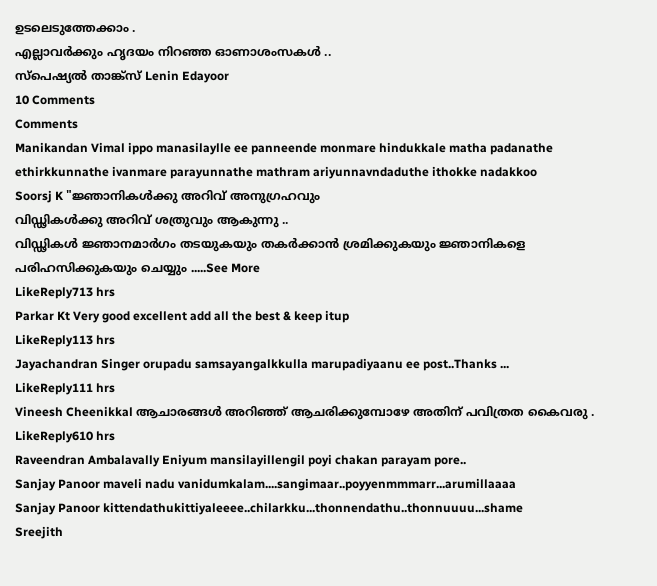ഉടലെടുത്തേക്കാം .
എല്ലാവര്‍ക്കും ഹൃദയം നിറഞ്ഞ ഓണാശംസകള്‍ ..
സ്പെഷ്യൽ താങ്ക്സ് Lenin Edayoor
10 Comments
Comments
Manikandan Vimal ippo manasilaylle ee panneende monmare hindukkale matha padanathe ethirkkunnathe ivanmare parayunnathe mathram ariyunnavndaduthe ithokke nadakkoo
Soorsj K "ജ്ഞാനികൾക്കു അറിവ് അനുഗ്രഹവും
വിഡ്ഢികൾക്കു അറിവ് ശത്രുവും ആകുന്നു ..
വിഡ്ഢികൾ ജ്ഞാനമാർഗം തടയുകയും തകർക്കാൻ ശ്രമിക്കുകയും ജ്ഞാനികളെ പരിഹസിക്കുകയും ചെയ്യും .....See More
LikeReply713 hrs
Parkar Kt Very good excellent add all the best & keep itup
LikeReply113 hrs
Jayachandran Singer orupadu samsayangalkkulla marupadiyaanu ee post..Thanks ...
LikeReply111 hrs
Vineesh Cheenikkal ആചാരങ്ങള്‍ അറിഞ്ഞ് ആചരിക്കുമ്പോഴേ അതിന് പവിത്രത കൈവരു .
LikeReply610 hrs
Raveendran Ambalavally Eniyum mansilayillengil poyi chakan parayam pore..
Sanjay Panoor maveli nadu vanidumkalam....sangimaar..poyyenmmmarr...arumillaaaa
Sanjay Panoor kittendathukittiyaleeee..chilarkku...thonnendathu..thonnuuuu...shame
Sreejith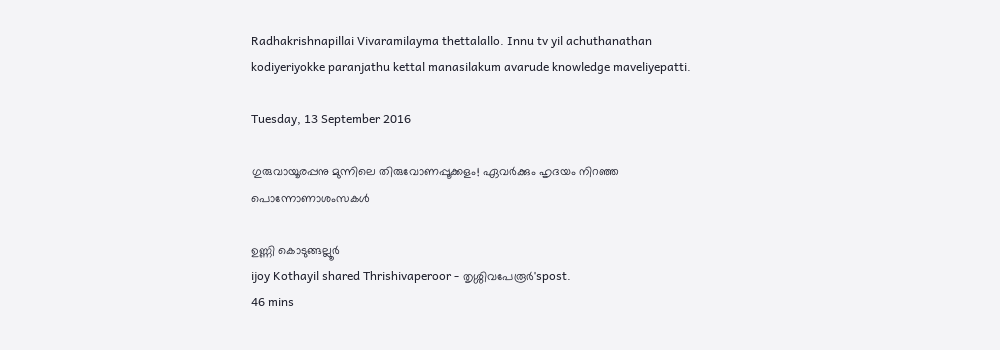Radhakrishnapillai Vivaramilayma thettalallo. Innu tv yil achuthanathan kodiyeriyokke paranjathu kettal manasilakum avarude knowledge maveliyepatti.

Tuesday, 13 September 2016

ഗുരുവായൂരപ്പനു മുന്നിലെ തിരുവോണപ്പൂക്കളം! ഏവർക്കും ഹൃദയം നിറഞ്ഞ പൊന്നോണാശംസകൾ

ഉണ്ണി കൊടുങ്ങല്ലൂര്‍
ijoy Kothayil shared Thrishivaperoor - തൃശ്ശിവപേരൂർ'spost.
46 mins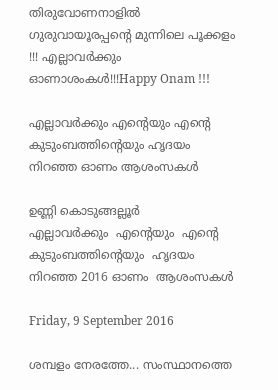തിരുവോണനാളിൽ ഗുരുവായൂരപ്പന്റെ മുന്നിലെ പൂക്കളം !!! എല്ലാവര്‍ക്കും ഓണാശംകള്‍!!!Happy Onam !!!

എല്ലാവര്‍ക്കും എന്‍റെയും എന്‍റെ കുടുംബത്തിന്‍റെയും ഹൃദയം നിറഞ്ഞ ഓണം ആശംസകള്‍

ഉണ്ണി കൊടുങ്ങല്ലൂര്‍
എല്ലാവര്‍ക്കും  എന്‍റെയും  എന്‍റെ  കുടുംബത്തിന്‍റെയും  ഹൃദയം  നിറഞ്ഞ 2016 ഓണം  ആശംസകള്‍

Friday, 9 September 2016

ശമ്പളം നേരത്തേ... സംസ്ഥാനത്തെ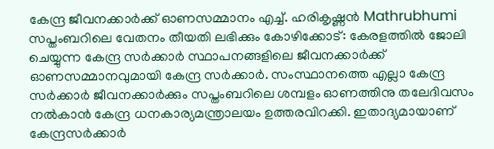കേന്ദ്ര ജീവനക്കാര്‍ക്ക് ഓണസമ്മാനം എച്ച്. ഹരികൃഷ്ണന്‍ Mathrubhumi സപ്തംബറിലെ വേതനം തീയതി ലഭിക്കും കോഴിക്കോട്: കേരളത്തില്‍ ജോലി ചെയ്യുന്ന കേന്ദ്ര സര്‍ക്കാര്‍ സ്ഥാപനങ്ങളിലെ ജീവനക്കാര്‍ക്ക് ഓണസമ്മാനവുമായി കേന്ദ്ര സര്‍ക്കാര്‍. സംസ്ഥാനത്തെ എല്ലാ കേന്ദ്ര സര്‍ക്കാര്‍ ജീവനക്കാര്‍ക്കും സപ്തംബറിലെ ശമ്പളം ഓണത്തിനു തലേദിവസം നല്‍കാന്‍ കേന്ദ്ര ധനകാര്യമന്ത്രാലയം ഉത്തരവിറക്കി. ഇതാദ്യമായാണ് കേന്ദ്രസര്‍ക്കാര്‍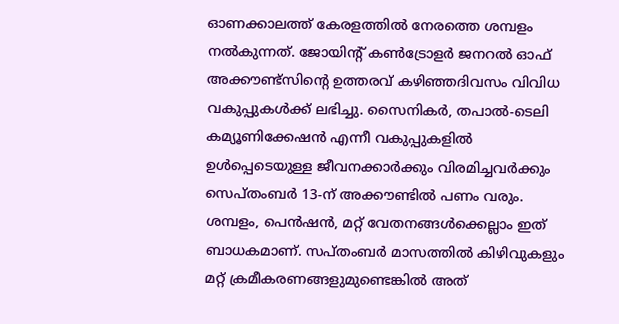ഓണക്കാലത്ത് കേരളത്തില്‍ നേരത്തെ ശമ്പളം നല്‍കുന്നത്. ജോയിന്റ് കണ്‍ട്രോളര്‍ ജനറല്‍ ഓഫ് അക്കൗണ്ട്‌സിന്റെ ഉത്തരവ് കഴിഞ്ഞദിവസം വിവിധ വകുപ്പുകള്‍ക്ക് ലഭിച്ചു. സൈനികര്‍, തപാല്‍-ടെലി കമ്യൂണിക്കേഷന്‍ എന്നീ വകുപ്പുകളില്‍ ഉള്‍പ്പെടെയുള്ള ജീവനക്കാര്‍ക്കും വിരമിച്ചവര്‍ക്കും സെപ്തംബര്‍ 13-ന് അക്കൗണ്ടില്‍ പണം വരും. ശമ്പളം, പെന്‍ഷന്‍, മറ്റ് വേതനങ്ങള്‍ക്കെല്ലാം ഇത് ബാധകമാണ്. സപ്തംബര്‍ മാസത്തില്‍ കിഴിവുകളും മറ്റ് ക്രമീകരണങ്ങളുമുണ്ടെങ്കില്‍ അത്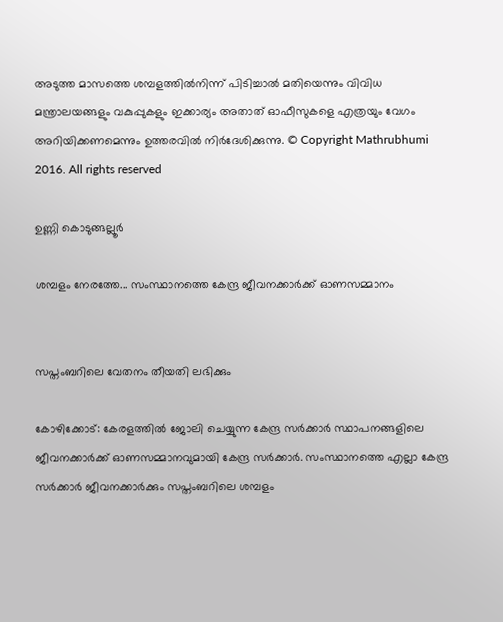അടുത്ത മാസത്തെ ശമ്പളത്തില്‍നിന്ന് പിടിച്ചാല്‍ മതിയെന്നും വിവിധ മന്ത്രാലയങ്ങളും വകുപ്പുകളും ഇക്കാര്യം അതാത് ഓഫീസുകളെ എത്രയും വേഗം അറിയിക്കണമെന്നും ഉത്തരവില്‍ നിര്‍ദേശിക്കുന്നു. © Copyright Mathrubhumi 2016. All rights reserved

ഉണ്ണി കൊടുങ്ങല്ലൂര്‍

ശമ്പളം നേരത്തേ... സംസ്ഥാനത്തെ കേന്ദ്ര ജീവനക്കാര്‍ക്ക് ഓണസമ്മാനം


സപ്തംബറിലെ വേതനം തീയതി ലഭിക്കും

കോഴിക്കോട്: കേരളത്തില്‍ ജോലി ചെയ്യുന്ന കേന്ദ്ര സര്‍ക്കാര്‍ സ്ഥാപനങ്ങളിലെ ജീവനക്കാര്‍ക്ക് ഓണസമ്മാനവുമായി കേന്ദ്ര സര്‍ക്കാര്‍. സംസ്ഥാനത്തെ എല്ലാ കേന്ദ്ര സര്‍ക്കാര്‍ ജീവനക്കാര്‍ക്കും സപ്തംബറിലെ ശമ്പളം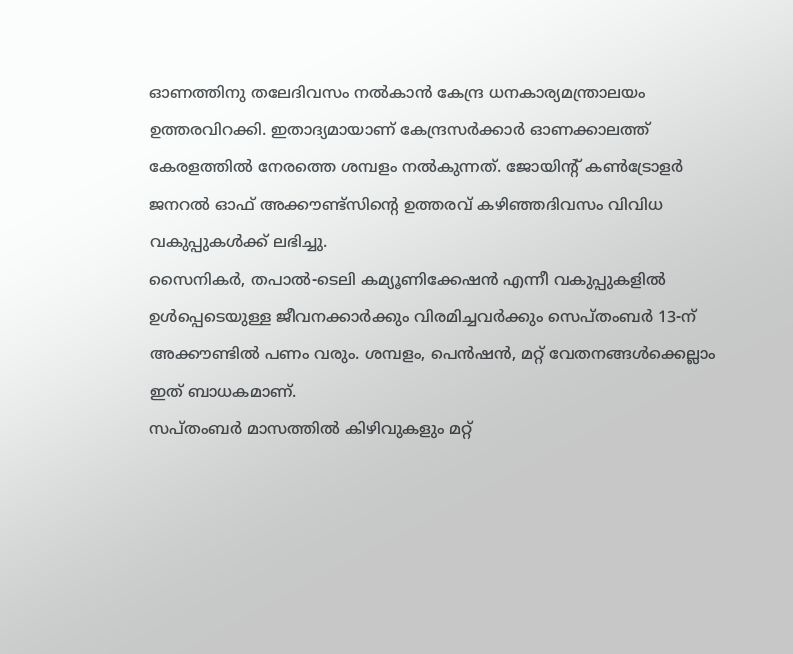ഓണത്തിനു തലേദിവസം നല്‍കാന്‍ കേന്ദ്ര ധനകാര്യമന്ത്രാലയം ഉത്തരവിറക്കി. ഇതാദ്യമായാണ് കേന്ദ്രസര്‍ക്കാര്‍ ഓണക്കാലത്ത് കേരളത്തില്‍ നേരത്തെ ശമ്പളം നല്‍കുന്നത്. ജോയിന്റ് കണ്‍ട്രോളര്‍ ജനറല്‍ ഓഫ് അക്കൗണ്ട്‌സിന്റെ ഉത്തരവ് കഴിഞ്ഞദിവസം വിവിധ വകുപ്പുകള്‍ക്ക് ലഭിച്ചു.
സൈനികര്‍, തപാല്‍-ടെലി കമ്യൂണിക്കേഷന്‍ എന്നീ വകുപ്പുകളില്‍ ഉള്‍പ്പെടെയുള്ള ജീവനക്കാര്‍ക്കും വിരമിച്ചവര്‍ക്കും സെപ്തംബര്‍ 13-ന് അക്കൗണ്ടില്‍ പണം വരും. ശമ്പളം, പെന്‍ഷന്‍, മറ്റ് വേതനങ്ങള്‍ക്കെല്ലാം ഇത് ബാധകമാണ്.
സപ്തംബര്‍ മാസത്തില്‍ കിഴിവുകളും മറ്റ്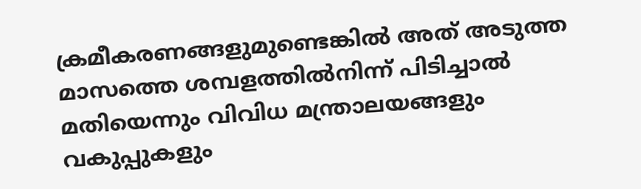ക്രമീകരണങ്ങളുമുണ്ടെങ്കില്‍ അത് അടുത്ത മാസത്തെ ശമ്പളത്തില്‍നിന്ന് പിടിച്ചാല്‍ മതിയെന്നും വിവിധ മന്ത്രാലയങ്ങളും വകുപ്പുകളും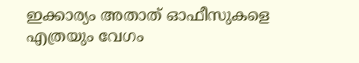ഇക്കാര്യം അതാത് ഓഫീസുകളെ എത്രയും വേഗം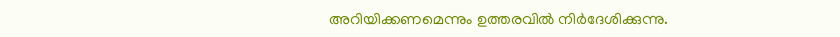അറിയിക്കണമെന്നും ഉത്തരവില്‍ നിര്‍ദേശിക്കുന്നു.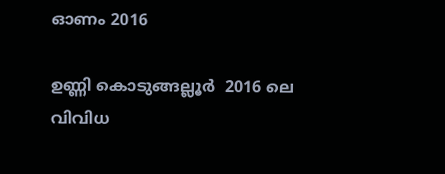ഓണം 2016

ഉണ്ണി കൊടുങ്ങല്ലൂര്‍  2016 ലെ വിവിധ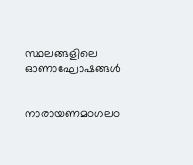സ്ഥലങ്ങളിലെ  ഓണാഘോഷങ്ങള്‍


നാരായണമഠഗലഠ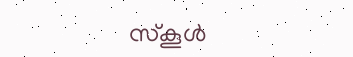സ്കൂള്‍